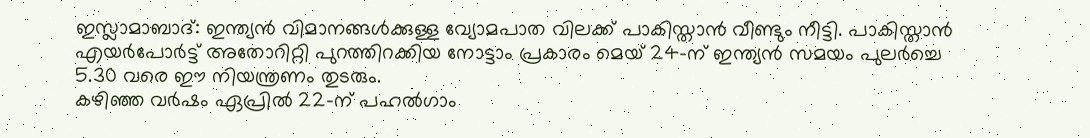ഇസ്ലാമാബാദ്: ഇന്ത്യൻ വിമാനങ്ങൾക്കുള്ള വ്യോമപാത വിലക്ക് പാകിസ്താൻ വീണ്ടും നീട്ടി. പാകിസ്താൻ എയർപോർട്ട് അതോറിറ്റി പുറത്തിറക്കിയ നോട്ടാം പ്രകാരം മെയ് 24-ന് ഇന്ത്യൻ സമയം പുലർച്ചെ 5.30 വരെ ഈ നിയന്ത്രണം തുടരും.
കഴിഞ്ഞ വർഷം ഏപ്രിൽ 22-ന് പഹൽഗാം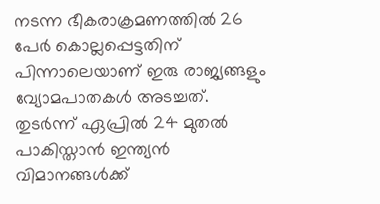നടന്ന ഭീകരാക്രമണത്തിൽ 26 പേർ കൊല്ലപ്പെട്ടതിന് പിന്നാലെയാണ് ഇരു രാജ്യങ്ങളും വ്യോമപാതകൾ അടച്ചത്. തുടർന്ന് ഏപ്രിൽ 24 മുതൽ പാകിസ്താൻ ഇന്ത്യൻ വിമാനങ്ങൾക്ക്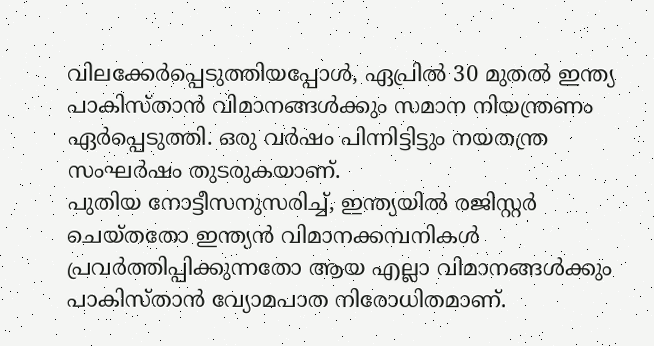വിലക്കേർപ്പെടുത്തിയപ്പോൾ, ഏപ്രിൽ 30 മുതൽ ഇന്ത്യ പാകിസ്താൻ വിമാനങ്ങൾക്കും സമാന നിയന്ത്രണം ഏർപ്പെടുത്തി. ഒരു വർഷം പിന്നിട്ടിട്ടും നയതന്ത്ര സംഘർഷം തുടരുകയാണ്.
പുതിയ നോട്ടീസനുസരിച്ച്, ഇന്ത്യയിൽ രജിസ്റ്റർ ചെയ്തതോ ഇന്ത്യൻ വിമാനക്കമ്പനികൾ പ്രവർത്തിപ്പിക്കുന്നതോ ആയ എല്ലാ വിമാനങ്ങൾക്കും പാകിസ്താൻ വ്യോമപാത നിരോധിതമാണ്.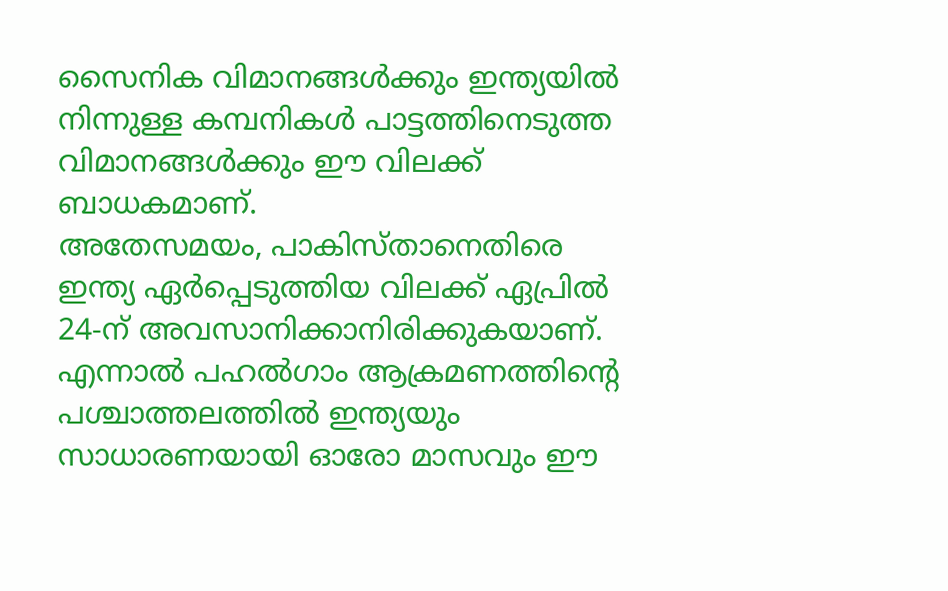സൈനിക വിമാനങ്ങൾക്കും ഇന്ത്യയിൽ നിന്നുള്ള കമ്പനികൾ പാട്ടത്തിനെടുത്ത വിമാനങ്ങൾക്കും ഈ വിലക്ക് ബാധകമാണ്.
അതേസമയം, പാകിസ്താനെതിരെ ഇന്ത്യ ഏർപ്പെടുത്തിയ വിലക്ക് ഏപ്രിൽ 24-ന് അവസാനിക്കാനിരിക്കുകയാണ്. എന്നാൽ പഹൽഗാം ആക്രമണത്തിന്റെ പശ്ചാത്തലത്തിൽ ഇന്ത്യയും സാധാരണയായി ഓരോ മാസവും ഈ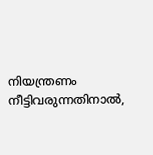നിയന്ത്രണം നീട്ടിവരുന്നതിനാൽ,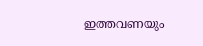ഇത്തവണയും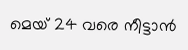മെയ് 24 വരെ നീട്ടാൻ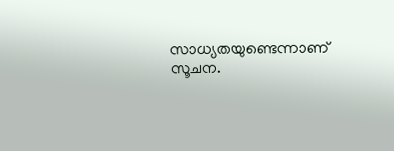സാധ്യതയുണ്ടെന്നാണ് സൂചന.